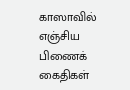காஸாவில் எஞ்சிய பிணைக் கைதிகள்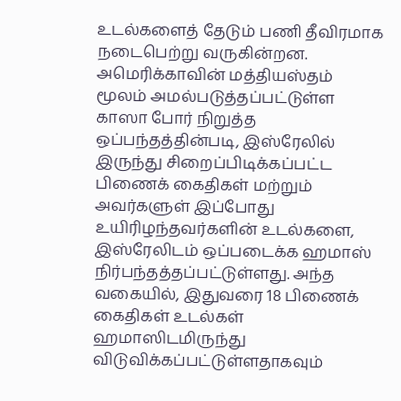உடல்களைத் தேடும் பணி தீவிரமாக நடைபெற்று வருகின்றன.
அமெரிக்காவின் மத்தியஸ்தம் மூலம் அமல்படுத்தப்பட்டுள்ள காஸா போர் நிறுத்த ஒப்பந்தத்தின்படி, இஸ்ரேலில் இருந்து சிறைப்பிடிக்கப்பட்ட பிணைக் கைதிகள் மற்றும் அவர்களுள் இப்போது உயிரிழந்தவர்களின் உடல்களை, இஸ்ரேலிடம் ஒப்படைக்க ஹமாஸ் நிர்பந்தத்தப்பட்டுள்ளது. அந்த வகையில், இதுவரை 18 பிணைக் கைதிகள் உடல்கள் ஹமாஸிடமிருந்து விடுவிக்கப்பட்டுள்ளதாகவும்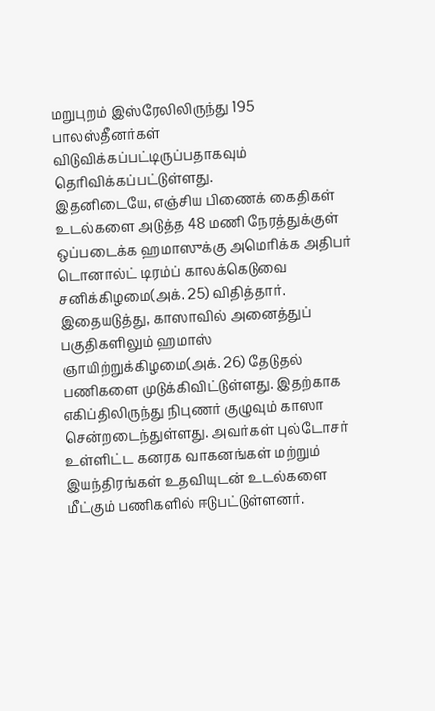மறுபுறம் இஸ்ரேலிலிருந்து 195 பாலஸ்தீனர்கள் விடுவிக்கப்பட்டிருப்பதாகவும் தெரிவிக்கப்பட்டுள்ளது.
இதனிடையே, எஞ்சிய பிணைக் கைதிகள் உடல்களை அடுத்த 48 மணி நேரத்துக்குள் ஒப்படைக்க ஹமாஸுக்கு அமெரிக்க அதிபர் டொனால்ட் டிரம்ப் காலக்கெடுவை சனிக்கிழமை(அக். 25) விதித்தார்.
இதையடுத்து, காஸாவில் அனைத்துப் பகுதிகளிலும் ஹமாஸ் ஞாயிற்றுக்கிழமை(அக். 26) தேடுதல் பணிகளை முடுக்கிவிட்டுள்ளது. இதற்காக எகிப்திலிருந்து நிபுணர் குழுவும் காஸா சென்றடைந்துள்ளது. அவர்கள் புல்டோசர் உள்ளிட்ட கனரக வாகனங்கள் மற்றும் இயந்திரங்கள் உதவியுடன் உடல்களை மீட்கும் பணிகளில் ஈடுபட்டுள்ளனர்.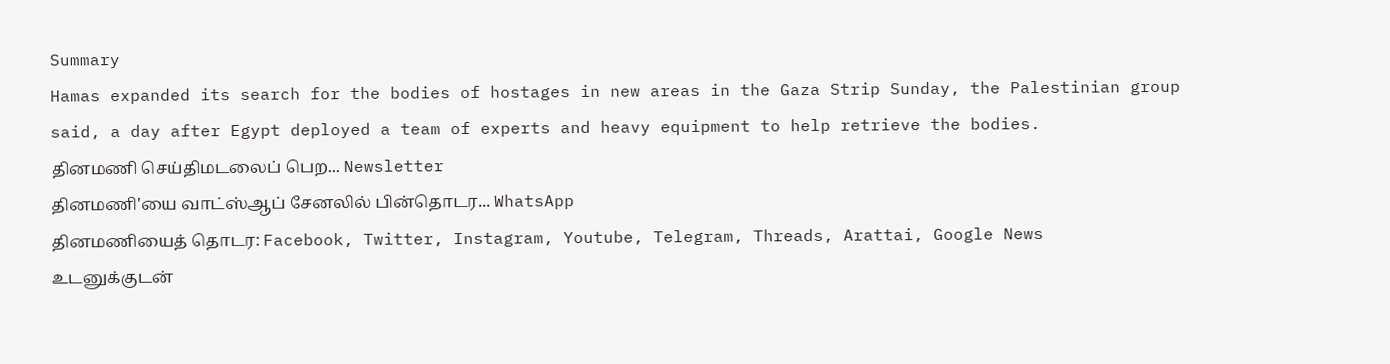Summary
Hamas expanded its search for the bodies of hostages in new areas in the Gaza Strip Sunday, the Palestinian group said, a day after Egypt deployed a team of experts and heavy equipment to help retrieve the bodies.
தினமணி செய்திமடலைப் பெற... Newsletter
தினமணி'யை வாட்ஸ்ஆப் சேனலில் பின்தொடர... WhatsApp
தினமணியைத் தொடர: Facebook, Twitter, Instagram, Youtube, Telegram, Threads, Arattai, Google News
உடனுக்குடன்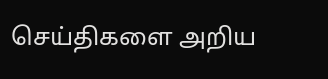செய்திகளை அறிய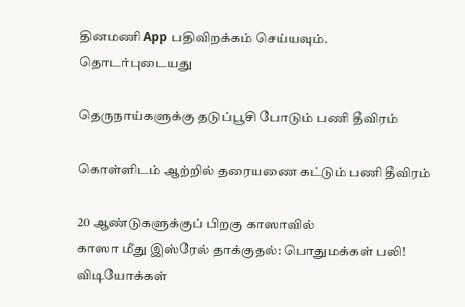தினமணி App பதிவிறக்கம் செய்யவும்.
தொடர்புடையது

தெருநாய்களுக்கு தடுப்பூசி போடும் பணி தீவிரம்

கொள்ளிடம் ஆற்றில் தரையணை கட்டும் பணி தீவிரம்

20 ஆண்டுகளுக்குப் பிறகு காஸாவில்
காஸா மீது இஸ்ரேல் தாக்குதல்: பொதுமக்கள் பலி!
விடியோக்கள்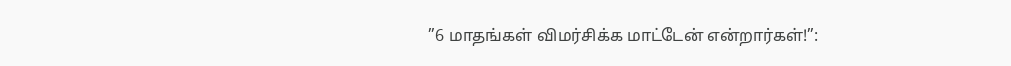”6 மாதங்கள் விமர்சிக்க மாட்டேன் என்றார்கள்!”: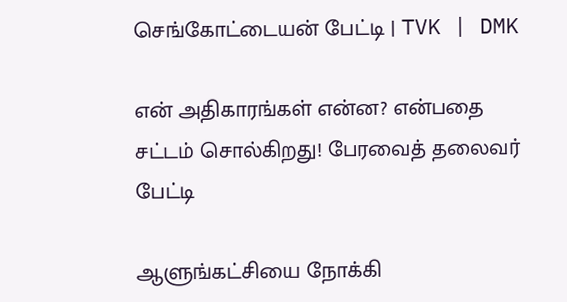செங்கோட்டையன் பேட்டி | TVK | DMK

என் அதிகாரங்கள் என்ன? என்பதை சட்டம் சொல்கிறது! பேரவைத் தலைவர் பேட்டி

ஆளுங்கட்சியை நோக்கி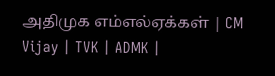அதிமுக எம்எல்ஏக்கள் | CM Vijay | TVK | ADMK |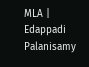MLA | Edappadi Palanisamy